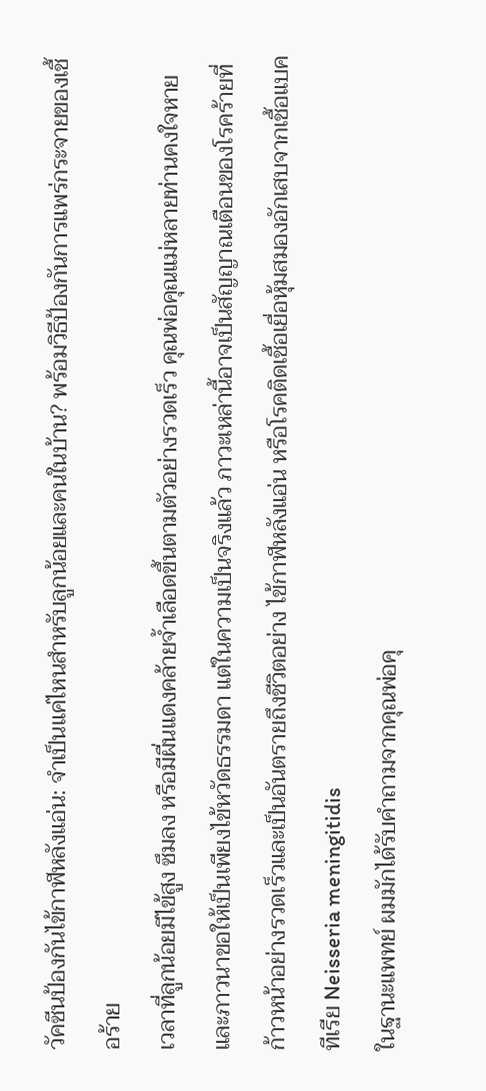วัคซีนป้องกันไข้กาฬหลังแอ่น: จำเป็นแค่ไหนสำหรับลูกน้อยและคนในบ้าน? พร้อมวิธีป้องกันการแพร่กระจายของเชื้อร้าย
เวลาที่ลูกน้อยมีไข้สูง ซึมลง หรือมีผื่นแดงคล้ายจ้ำเลือดขึ้นตามตัวอย่างรวดเร็ว คุณพ่อคุณแม่หลายท่านคงใจหายและภาวนาขอให้เป็นเพียงไข้หวัดธรรมดา แต่ในความเป็นจริงแล้ว ภาวะเหล่านี้อาจเป็นสัญญาณเตือนของโรคร้ายที่ก้าวหน้าอย่างรวดเร็วและเป็นอันตรายถึงชีวิตอย่าง ไข้กาฬหลังแอ่น หรือโรคติดเชื้อเยื่อหุ้มสมองอักเสบจากเชื้อแบคทีเรีย Neisseria meningitidis
ในฐานะแพทย์ ผมมักได้รับคำถามจากคุณพ่อคุ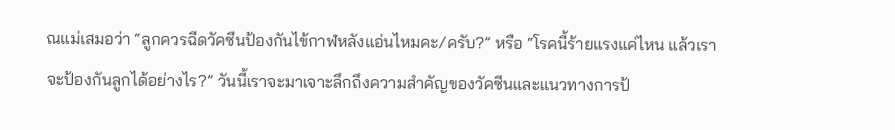ณแม่เสมอว่า “ลูกควรฉีดวัคซีนป้องกันไข้กาฬหลังแอ่นไหมคะ/ครับ?” หรือ “โรคนี้ร้ายแรงแค่ไหน แล้วเราจะป้องกันลูกได้อย่างไร?” วันนี้เราจะมาเจาะลึกถึงความสำคัญของวัคซีนและแนวทางการป้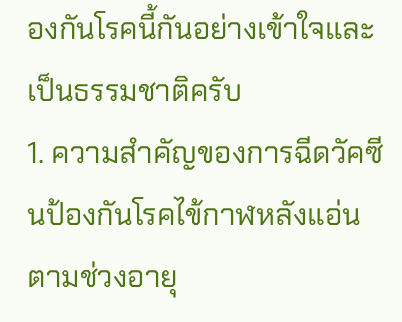องกันโรคนี้กันอย่างเข้าใจและเป็นธรรมชาติครับ
1. ความสำคัญของการฉีดวัคซีนป้องกันโรคไข้กาฬหลังแอ่นตามช่วงอายุ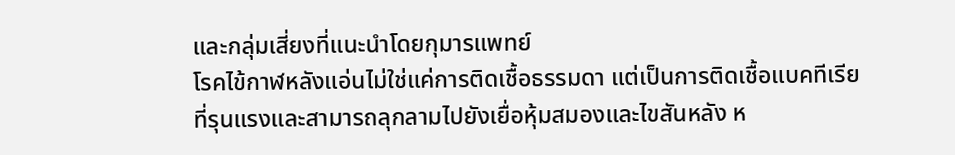และกลุ่มเสี่ยงที่แนะนำโดยกุมารแพทย์
โรคไข้กาฬหลังแอ่นไม่ใช่แค่การติดเชื้อธรรมดา แต่เป็นการติดเชื้อแบคทีเรียที่รุนแรงและสามารถลุกลามไปยังเยื่อหุ้มสมองและไขสันหลัง ห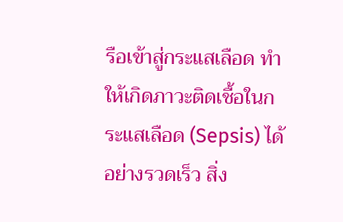รือเข้าสู่กระแสเลือด ทำให้เกิดภาวะติดเชื้อในกระแสเลือด (Sepsis) ได้อย่างรวดเร็ว สิ่ง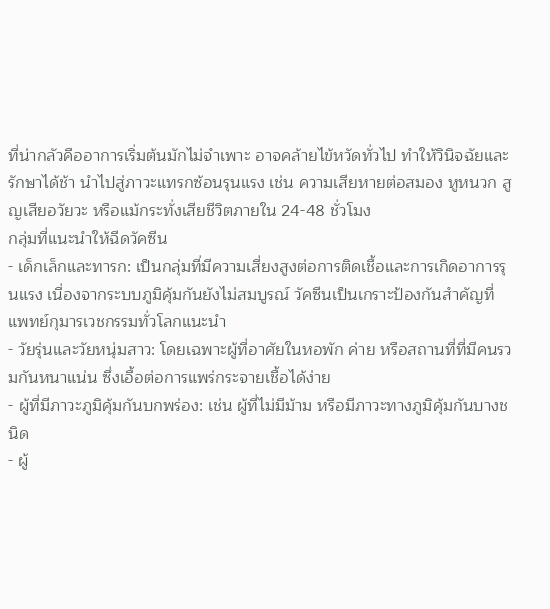ที่น่ากลัวคืออาการเริ่มต้นมักไม่จำเพาะ อาจคล้ายไข้หวัดทั่วไป ทำให้วินิจฉัยและรักษาได้ช้า นำไปสู่ภาวะแทรกซ้อนรุนแรง เช่น ความเสียหายต่อสมอง หูหนวก สูญเสียอวัยวะ หรือแม้กระทั่งเสียชีวิตภายใน 24-48 ชั่วโมง
กลุ่มที่แนะนำให้ฉีดวัคซีน
- เด็กเล็กและทารก: เป็นกลุ่มที่มีความเสี่ยงสูงต่อการติดเชื้อและการเกิดอาการรุนแรง เนื่องจากระบบภูมิคุ้มกันยังไม่สมบูรณ์ วัคซีนเป็นเกราะป้องกันสำคัญที่แพทย์กุมารเวชกรรมทั่วโลกแนะนำ
- วัยรุ่นและวัยหนุ่มสาว: โดยเฉพาะผู้ที่อาศัยในหอพัก ค่าย หรือสถานที่ที่มีคนรวมกันหนาแน่น ซึ่งเอื้อต่อการแพร่กระจายเชื้อได้ง่าย
- ผู้ที่มีภาวะภูมิคุ้มกันบกพร่อง: เช่น ผู้ที่ไม่มีม้าม หรือมีภาวะทางภูมิคุ้มกันบางชนิด
- ผู้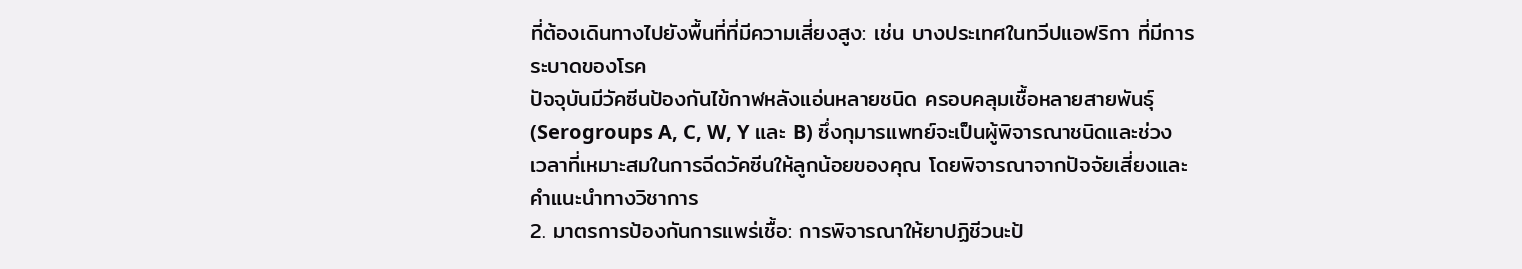ที่ต้องเดินทางไปยังพื้นที่ที่มีความเสี่ยงสูง: เช่น บางประเทศในทวีปแอฟริกา ที่มีการระบาดของโรค
ปัจจุบันมีวัคซีนป้องกันไข้กาฬหลังแอ่นหลายชนิด ครอบคลุมเชื้อหลายสายพันธุ์ (Serogroups A, C, W, Y และ B) ซึ่งกุมารแพทย์จะเป็นผู้พิจารณาชนิดและช่วงเวลาที่เหมาะสมในการฉีดวัคซีนให้ลูกน้อยของคุณ โดยพิจารณาจากปัจจัยเสี่ยงและคำแนะนำทางวิชาการ
2. มาตรการป้องกันการแพร่เชื้อ: การพิจารณาให้ยาปฏิชีวนะป้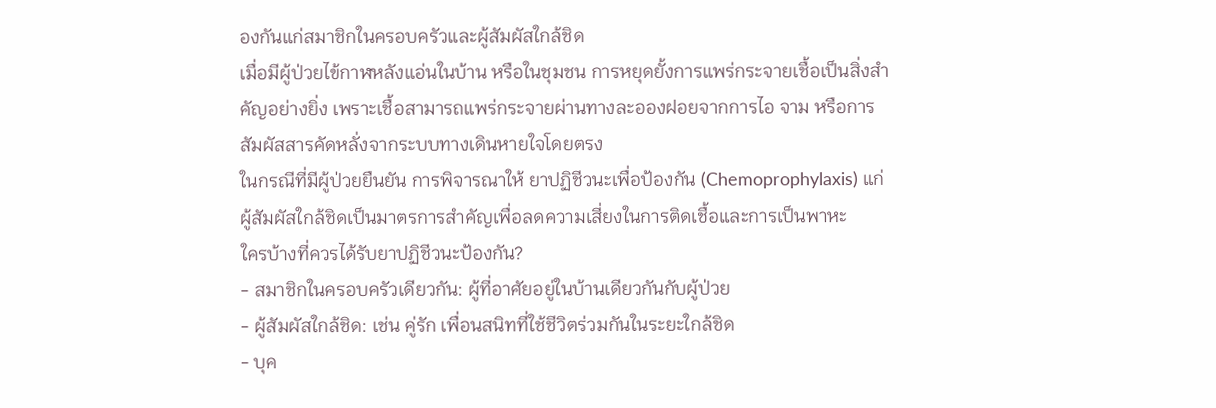องกันแก่สมาชิกในครอบครัวและผู้สัมผัสใกล้ชิด
เมื่อมีผู้ป่วยไข้กาฬหลังแอ่นในบ้าน หรือในชุมชน การหยุดยั้งการแพร่กระจายเชื้อเป็นสิ่งสำคัญอย่างยิ่ง เพราะเชื้อสามารถแพร่กระจายผ่านทางละอองฝอยจากการไอ จาม หรือการสัมผัสสารคัดหลั่งจากระบบทางเดินหายใจโดยตรง
ในกรณีที่มีผู้ป่วยยืนยัน การพิจารณาให้ ยาปฏิชีวนะเพื่อป้องกัน (Chemoprophylaxis) แก่ผู้สัมผัสใกล้ชิดเป็นมาตรการสำคัญเพื่อลดความเสี่ยงในการติดเชื้อและการเป็นพาหะ
ใครบ้างที่ควรได้รับยาปฏิชีวนะป้องกัน?
- สมาชิกในครอบครัวเดียวกัน: ผู้ที่อาศัยอยู่ในบ้านเดียวกันกับผู้ป่วย
- ผู้สัมผัสใกล้ชิด: เช่น คู่รัก เพื่อนสนิทที่ใช้ชีวิตร่วมกันในระยะใกล้ชิด
- บุค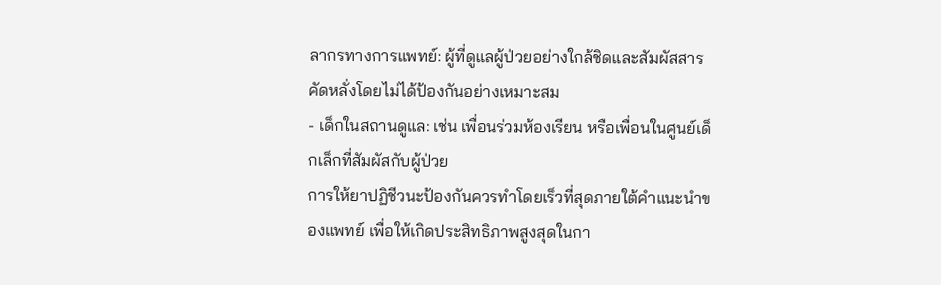ลากรทางการแพทย์: ผู้ที่ดูแลผู้ป่วยอย่างใกล้ชิดและสัมผัสสารคัดหลั่งโดยไม่ได้ป้องกันอย่างเหมาะสม
- เด็กในสถานดูแล: เช่น เพื่อนร่วมห้องเรียน หรือเพื่อนในศูนย์เด็กเล็กที่สัมผัสกับผู้ป่วย
การให้ยาปฏิชีวนะป้องกันควรทำโดยเร็วที่สุดภายใต้คำแนะนำของแพทย์ เพื่อให้เกิดประสิทธิภาพสูงสุดในกา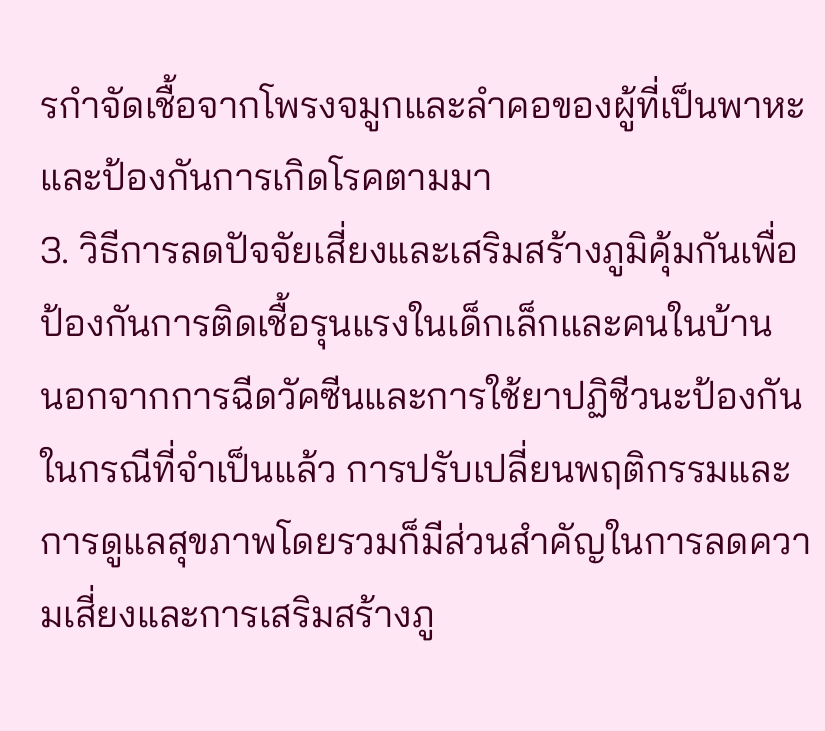รกำจัดเชื้อจากโพรงจมูกและลำคอของผู้ที่เป็นพาหะและป้องกันการเกิดโรคตามมา
3. วิธีการลดปัจจัยเสี่ยงและเสริมสร้างภูมิคุ้มกันเพื่อป้องกันการติดเชื้อรุนแรงในเด็กเล็กและคนในบ้าน
นอกจากการฉีดวัคซีนและการใช้ยาปฏิชีวนะป้องกันในกรณีที่จำเป็นแล้ว การปรับเปลี่ยนพฤติกรรมและการดูแลสุขภาพโดยรวมก็มีส่วนสำคัญในการลดความเสี่ยงและการเสริมสร้างภู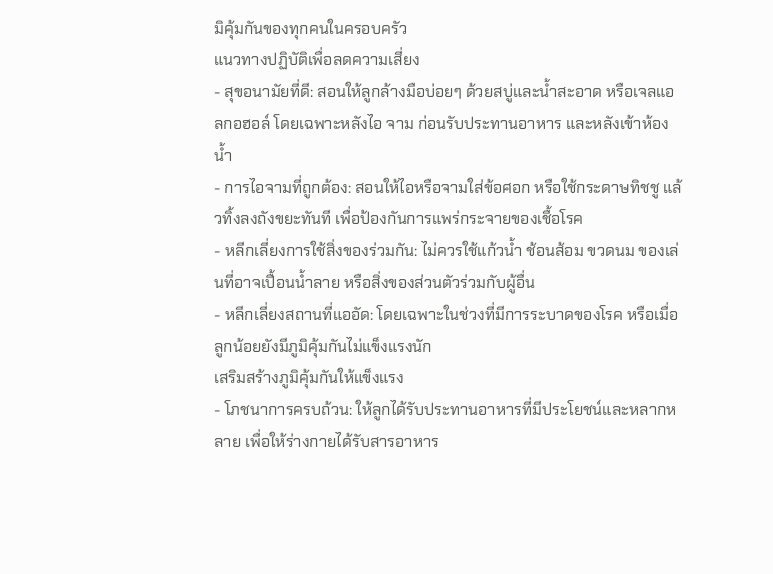มิคุ้มกันของทุกคนในครอบครัว
แนวทางปฏิบัติเพื่อลดความเสี่ยง
- สุขอนามัยที่ดี: สอนให้ลูกล้างมือบ่อยๆ ด้วยสบู่และน้ำสะอาด หรือเจลแอลกอฮอล์ โดยเฉพาะหลังไอ จาม ก่อนรับประทานอาหาร และหลังเข้าห้องน้ำ
- การไอจามที่ถูกต้อง: สอนให้ไอหรือจามใส่ข้อศอก หรือใช้กระดาษทิชชู แล้วทิ้งลงถังขยะทันที เพื่อป้องกันการแพร่กระจายของเชื้อโรค
- หลีกเลี่ยงการใช้สิ่งของร่วมกัน: ไม่ควรใช้แก้วน้ำ ช้อนส้อม ขวดนม ของเล่นที่อาจเปื้อนน้ำลาย หรือสิ่งของส่วนตัวร่วมกับผู้อื่น
- หลีกเลี่ยงสถานที่แออัด: โดยเฉพาะในช่วงที่มีการระบาดของโรค หรือเมื่อลูกน้อยยังมีภูมิคุ้มกันไม่แข็งแรงนัก
เสริมสร้างภูมิคุ้มกันให้แข็งแรง
- โภชนาการครบถ้วน: ให้ลูกได้รับประทานอาหารที่มีประโยชน์และหลากหลาย เพื่อให้ร่างกายได้รับสารอาหาร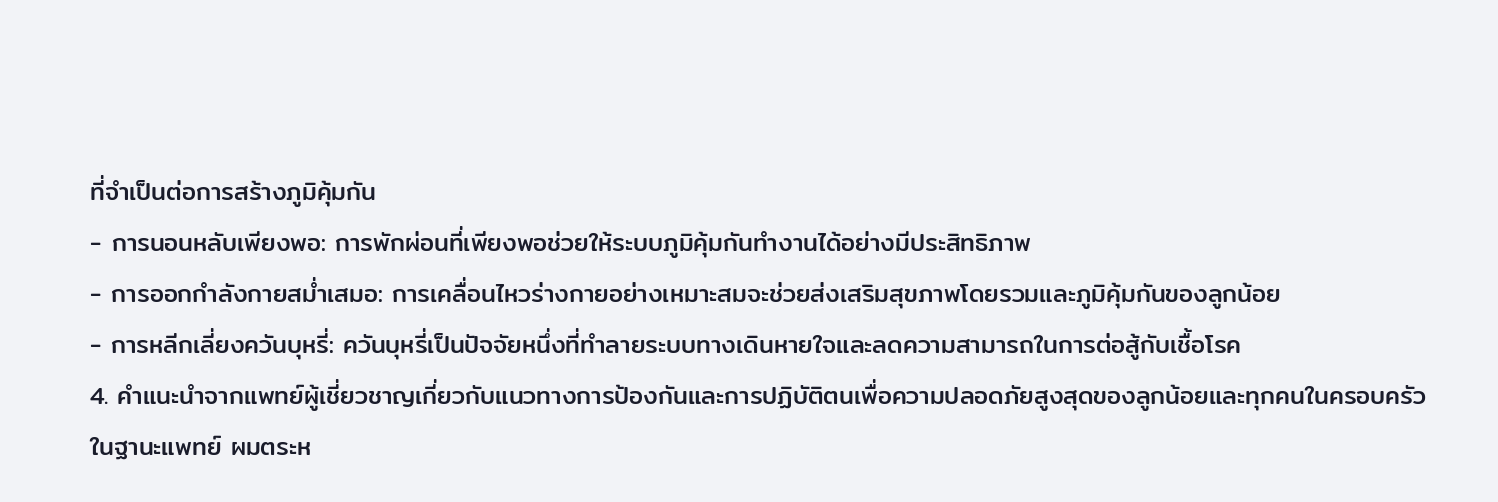ที่จำเป็นต่อการสร้างภูมิคุ้มกัน
- การนอนหลับเพียงพอ: การพักผ่อนที่เพียงพอช่วยให้ระบบภูมิคุ้มกันทำงานได้อย่างมีประสิทธิภาพ
- การออกกำลังกายสม่ำเสมอ: การเคลื่อนไหวร่างกายอย่างเหมาะสมจะช่วยส่งเสริมสุขภาพโดยรวมและภูมิคุ้มกันของลูกน้อย
- การหลีกเลี่ยงควันบุหรี่: ควันบุหรี่เป็นปัจจัยหนึ่งที่ทำลายระบบทางเดินหายใจและลดความสามารถในการต่อสู้กับเชื้อโรค
4. คำแนะนำจากแพทย์ผู้เชี่ยวชาญเกี่ยวกับแนวทางการป้องกันและการปฏิบัติตนเพื่อความปลอดภัยสูงสุดของลูกน้อยและทุกคนในครอบครัว
ในฐานะแพทย์ ผมตระห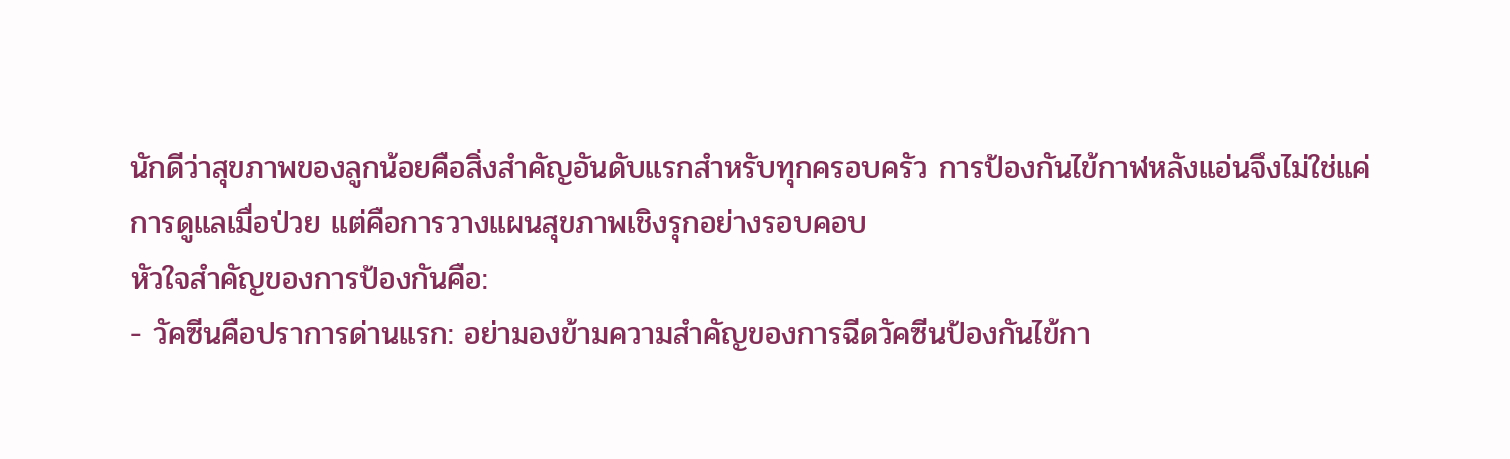นักดีว่าสุขภาพของลูกน้อยคือสิ่งสำคัญอันดับแรกสำหรับทุกครอบครัว การป้องกันไข้กาฬหลังแอ่นจึงไม่ใช่แค่การดูแลเมื่อป่วย แต่คือการวางแผนสุขภาพเชิงรุกอย่างรอบคอบ
หัวใจสำคัญของการป้องกันคือ:
- วัคซีนคือปราการด่านแรก: อย่ามองข้ามความสำคัญของการฉีดวัคซีนป้องกันไข้กา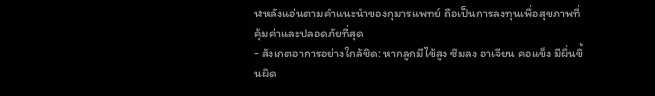ฬหลังแอ่นตามคำแนะนำของกุมารแพทย์ ถือเป็นการลงทุนเพื่อสุขภาพที่คุ้มค่าและปลอดภัยที่สุด
- สังเกตอาการอย่างใกล้ชิด: หากลูกมีไข้สูง ซึมลง อาเจียน คอแข็ง มีผื่นขึ้นผิด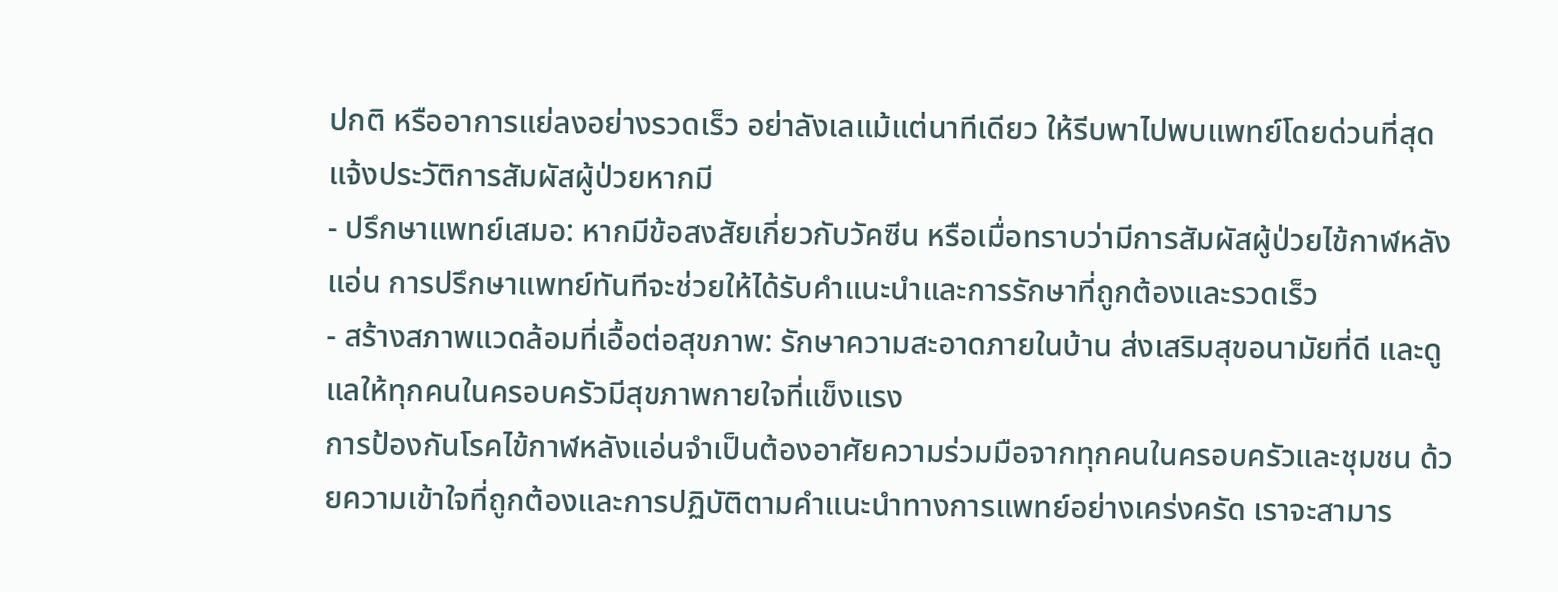ปกติ หรืออาการแย่ลงอย่างรวดเร็ว อย่าลังเลแม้แต่นาทีเดียว ให้รีบพาไปพบแพทย์โดยด่วนที่สุด แจ้งประวัติการสัมผัสผู้ป่วยหากมี
- ปรึกษาแพทย์เสมอ: หากมีข้อสงสัยเกี่ยวกับวัคซีน หรือเมื่อทราบว่ามีการสัมผัสผู้ป่วยไข้กาฬหลังแอ่น การปรึกษาแพทย์ทันทีจะช่วยให้ได้รับคำแนะนำและการรักษาที่ถูกต้องและรวดเร็ว
- สร้างสภาพแวดล้อมที่เอื้อต่อสุขภาพ: รักษาความสะอาดภายในบ้าน ส่งเสริมสุขอนามัยที่ดี และดูแลให้ทุกคนในครอบครัวมีสุขภาพกายใจที่แข็งแรง
การป้องกันโรคไข้กาฬหลังแอ่นจำเป็นต้องอาศัยความร่วมมือจากทุกคนในครอบครัวและชุมชน ด้วยความเข้าใจที่ถูกต้องและการปฏิบัติตามคำแนะนำทางการแพทย์อย่างเคร่งครัด เราจะสามาร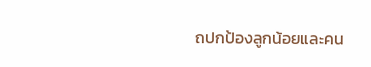ถปกป้องลูกน้อยและคน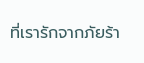ที่เรารักจากภัยร้า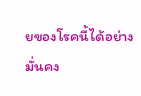ยของโรคนี้ได้อย่างมั่นคง